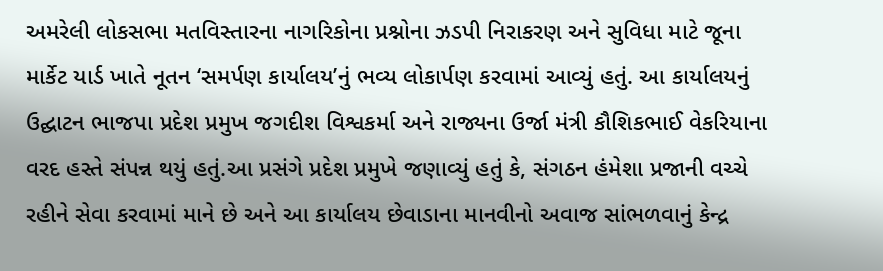અમરેલી લોકસભા મતવિસ્તારના નાગરિકોના પ્રશ્નોના ઝડપી નિરાકરણ અને સુવિધા માટે જૂના માર્કેટ યાર્ડ ખાતે નૂતન ‘સમર્પણ કાર્યાલય’નું ભવ્ય લોકાર્પણ કરવામાં આવ્યું હતું. આ કાર્યાલયનું ઉદ્ઘાટન ભાજપા પ્રદેશ પ્રમુખ જગદીશ વિશ્વકર્મા અને રાજ્યના ઉર્જા મંત્રી કૌશિકભાઈ વેકરિયાના વરદ હસ્તે સંપન્ન થયું હતું.આ પ્રસંગે પ્રદેશ પ્રમુખે જણાવ્યું હતું કે, સંગઠન હંમેશા પ્રજાની વચ્ચે રહીને સેવા કરવામાં માને છે અને આ કાર્યાલય છેવાડાના માનવીનો અવાજ સાંભળવાનું કેન્દ્ર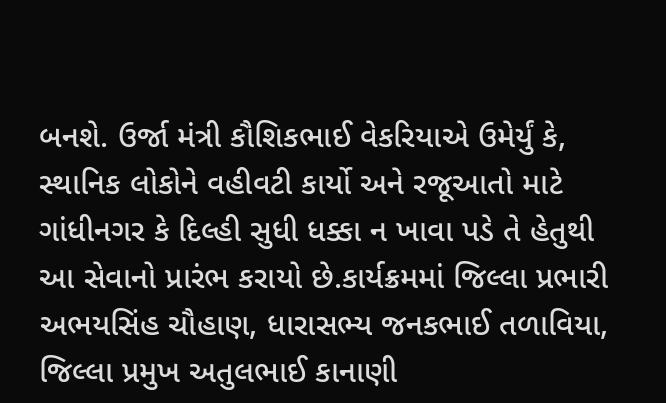બનશે. ઉર્જા મંત્રી કૌશિકભાઈ વેકરિયાએ ઉમેર્યું કે, સ્થાનિક લોકોને વહીવટી કાર્યો અને રજૂઆતો માટે ગાંધીનગર કે દિલ્હી સુધી ધક્કા ન ખાવા પડે તે હેતુથી આ સેવાનો પ્રારંભ કરાયો છે.કાર્યક્રમમાં જિલ્લા પ્રભારી અભયસિંહ ચૌહાણ, ધારાસભ્ય જનકભાઈ તળાવિયા, જિલ્લા પ્રમુખ અતુલભાઈ કાનાણી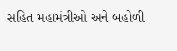સહિત મહામંત્રીઓ અને બહોળી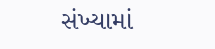સંખ્યામાં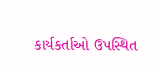કાર્યકર્તાઓ ઉપસ્થિત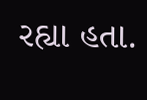રહ્યા હતા.